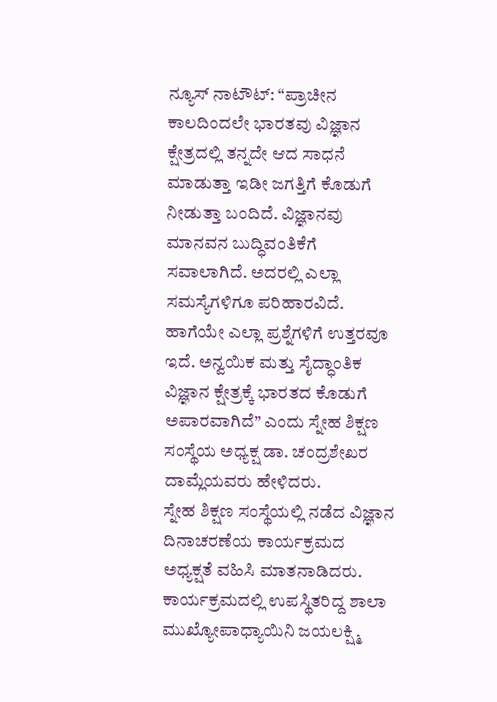ನ್ಯೂಸ್ ನಾಟೌಟ್: “ಪ್ರಾಚೀನ ಕಾಲದಿಂದಲೇ ಭಾರತವು ವಿಜ್ಞಾನ ಕ್ಷೇತ್ರದಲ್ಲಿ ತನ್ನದೇ ಆದ ಸಾಧನೆ ಮಾಡುತ್ತಾ ಇಡೀ ಜಗತ್ತಿಗೆ ಕೊಡುಗೆ ನೀಡುತ್ತಾ ಬಂದಿದೆ. ವಿಜ್ಞಾನವು ಮಾನವನ ಬುದ್ಧಿವಂತಿಕೆಗೆ ಸವಾಲಾಗಿದೆ. ಅದರಲ್ಲಿ ಎಲ್ಲಾ ಸಮಸ್ಯೆಗಳಿಗೂ ಪರಿಹಾರವಿದೆ. ಹಾಗೆಯೇ ಎಲ್ಲಾ ಪ್ರಶ್ನೆಗಳಿಗೆ ಉತ್ತರವೂ ಇದೆ. ಅನ್ವಯಿಕ ಮತ್ತು ಸೈದ್ಧಾಂತಿಕ ವಿಜ್ಞಾನ ಕ್ಷೇತ್ರಕ್ಕೆ ಭಾರತದ ಕೊಡುಗೆ ಅಪಾರವಾಗಿದೆ” ಎಂದು ಸ್ನೇಹ ಶಿಕ್ಷಣ ಸಂಸ್ಥೆಯ ಅಧ್ಯಕ್ಷ ಡಾ. ಚಂದ್ರಶೇಖರ ದಾಮ್ಲೆಯವರು ಹೇಳಿದರು.
ಸ್ನೇಹ ಶಿಕ್ಷಣ ಸಂಸ್ಥೆಯಲ್ಲಿ ನಡೆದ ವಿಜ್ಞಾನ ದಿನಾಚರಣೆಯ ಕಾರ್ಯಕ್ರಮದ ಅಧ್ಯಕ್ಷತೆ ವಹಿಸಿ ಮಾತನಾಡಿದರು. ಕಾರ್ಯಕ್ರಮದಲ್ಲಿ ಉಪಸ್ಥಿತರಿದ್ದ ಶಾಲಾ ಮುಖ್ಯೋಪಾಧ್ಯಾಯಿನಿ ಜಯಲಕ್ಷ್ಮಿ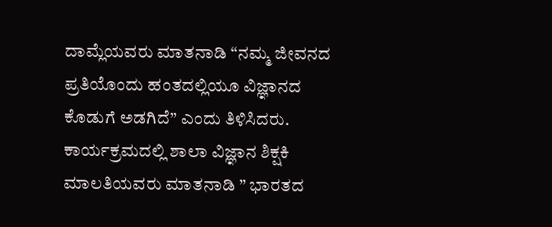ದಾಮ್ಲೆಯವರು ಮಾತನಾಡಿ “ನಮ್ಮ ಜೀವನದ ಪ್ರತಿಯೊಂದು ಹಂತದಲ್ಲಿಯೂ ವಿಜ್ಞಾನದ ಕೊಡುಗೆ ಅಡಗಿದೆ” ಎಂದು ತಿಳಿಸಿದರು. ಕಾರ್ಯಕ್ರಮದಲ್ಲಿ ಶಾಲಾ ವಿಜ್ಞಾನ ಶಿಕ್ಷಕಿ ಮಾಲತಿಯವರು ಮಾತನಾಡಿ ” ಭಾರತದ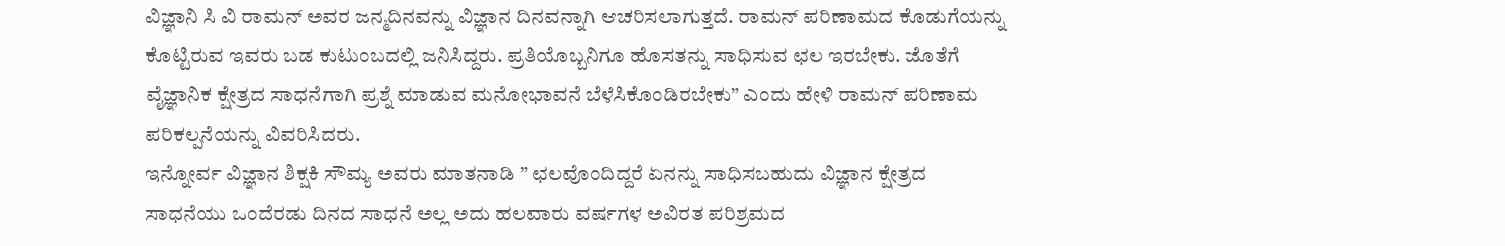ವಿಜ್ಞಾನಿ ಸಿ ವಿ ರಾಮನ್ ಅವರ ಜನ್ಮದಿನವನ್ನು ವಿಜ್ಞಾನ ದಿನವನ್ನಾಗಿ ಆಚರಿಸಲಾಗುತ್ತದೆ. ರಾಮನ್ ಪರಿಣಾಮದ ಕೊಡುಗೆಯನ್ನು ಕೊಟ್ಟಿರುವ ಇವರು ಬಡ ಕುಟುಂಬದಲ್ಲಿ ಜನಿಸಿದ್ದರು. ಪ್ರತಿಯೊಬ್ಬನಿಗೂ ಹೊಸತನ್ನು ಸಾಧಿಸುವ ಛಲ ಇರಬೇಕು. ಜೊತೆಗೆ ವೈಜ್ಞಾನಿಕ ಕ್ಷೇತ್ರದ ಸಾಧನೆಗಾಗಿ ಪ್ರಶ್ನೆ ಮಾಡುವ ಮನೋಭಾವನೆ ಬೆಳೆಸಿಕೊಂಡಿರಬೇಕು” ಎಂದು ಹೇಳಿ ರಾಮನ್ ಪರಿಣಾಮ ಪರಿಕಲ್ಪನೆಯನ್ನು ವಿವರಿಸಿದರು.
ಇನ್ನೋರ್ವ ವಿಜ್ಞಾನ ಶಿಕ್ಷಕಿ ಸೌಮ್ಯ ಅವರು ಮಾತನಾಡಿ ” ಛಲವೊಂದಿದ್ದರೆ ಏನನ್ನು ಸಾಧಿಸಬಹುದು ವಿಜ್ಞಾನ ಕ್ಷೇತ್ರದ ಸಾಧನೆಯು ಒಂದೆರಡು ದಿನದ ಸಾಧನೆ ಅಲ್ಲ ಅದು ಹಲವಾರು ವರ್ಷಗಳ ಅವಿರತ ಪರಿಶ್ರಮದ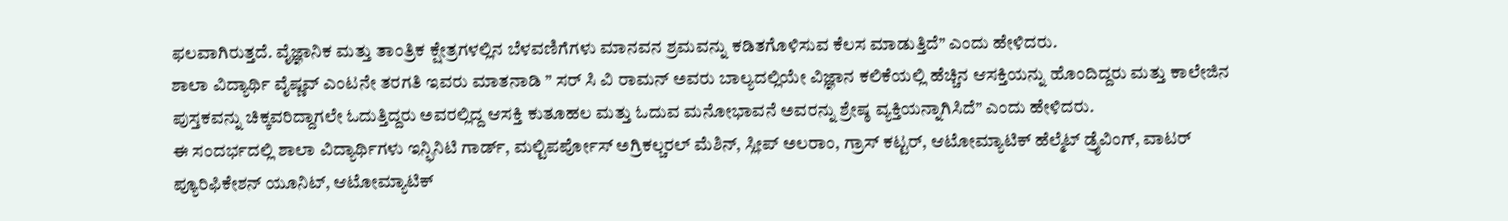ಫಲವಾಗಿರುತ್ತದೆ. ವೈಜ್ಞಾನಿಕ ಮತ್ತು ತಾಂತ್ರಿಕ ಕ್ಷೇತ್ರಗಳಲ್ಲಿನ ಬೆಳವಣಿಗೆಗಳು ಮಾನವನ ಶ್ರಮವನ್ನು ಕಡಿತಗೊಳಿಸುವ ಕೆಲಸ ಮಾಡುತ್ತಿದೆ” ಎಂದು ಹೇಳಿದರು.
ಶಾಲಾ ವಿದ್ಯಾರ್ಥಿ ವೈಷ್ಣವ್ ಎಂಟನೇ ತರಗತಿ ಇವರು ಮಾತನಾಡಿ ” ಸರ್ ಸಿ ವಿ ರಾಮನ್ ಅವರು ಬಾಲ್ಯದಲ್ಲಿಯೇ ವಿಜ್ಞಾನ ಕಲಿಕೆಯಲ್ಲಿ ಹೆಚ್ಚಿನ ಆಸಕ್ತಿಯನ್ನು ಹೊಂದಿದ್ದರು ಮತ್ತು ಕಾಲೇಜಿನ ಪುಸ್ತಕವನ್ನು ಚಿಕ್ಕವರಿದ್ದಾಗಲೇ ಓದುತ್ತಿದ್ದರು ಅವರಲ್ಲಿದ್ದ ಆಸಕ್ತಿ ಕುತೂಹಲ ಮತ್ತು ಓದುವ ಮನೋಭಾವನೆ ಅವರನ್ನು ಶ್ರೇಷ್ಠ ವ್ಯಕ್ತಿಯನ್ನಾಗಿಸಿದೆ” ಎಂದು ಹೇಳಿದರು.
ಈ ಸಂದರ್ಭದಲ್ಲಿ ಶಾಲಾ ವಿದ್ಯಾರ್ಥಿಗಳು ಇನ್ಫಿನಿಟಿ ಗಾರ್ಡ್, ಮಲ್ಟಿಪರ್ಪೋಸ್ ಅಗ್ರಿಕಲ್ಚರಲ್ ಮೆಶಿನ್, ಸ್ಲೀಪ್ ಅಲರಾಂ, ಗ್ರಾಸ್ ಕಟ್ಟರ್, ಆಟೋಮ್ಯಾಟಿಕ್ ಹೆಲ್ಮೆಟ್ ಡ್ರೈವಿಂಗ್, ವಾಟರ್ ಪ್ಯೂರಿಫಿಕೇಶನ್ ಯೂನಿಟ್, ಆಟೋಮ್ಯಾಟಿಕ್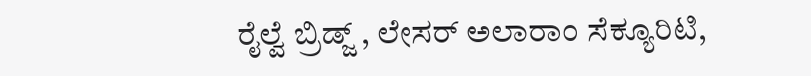ರೈಲ್ವೆ ಬ್ರಿಡ್ಜ್ , ಲೇಸರ್ ಅಲಾರಾಂ ಸೆಕ್ಯೂರಿಟಿ,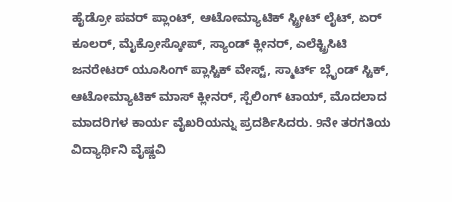ಹೈಡ್ರೋ ಪವರ್ ಪ್ಲಾಂಟ್, ಆಟೋಮ್ಯಾಟಿಕ್ ಸ್ಟ್ರೀಟ್ ಲೈಟ್, ಏರ್ ಕೂಲರ್, ಮೈಕ್ರೋಸ್ಕೋಪ್, ಸ್ಯಾಂಡ್ ಕ್ಲೀನರ್, ಎಲೆಕ್ಟ್ರಿಸಿಟಿ ಜನರೇಟರ್ ಯೂಸಿಂಗ್ ಪ್ಲಾಸ್ಟಿಕ್ ವೇಸ್ಟ್, ಸ್ಮಾರ್ಟ್ ಬ್ಲೈಂಡ್ ಸ್ಟಿಕ್, ಆಟೋಮ್ಯಾಟಿಕ್ ಮಾಸ್ ಕ್ಲೀನರ್, ಸ್ಪೆಲಿಂಗ್ ಟಾಯ್, ಮೊದಲಾದ ಮಾದರಿಗಳ ಕಾರ್ಯ ವೈಖರಿಯನ್ನು ಪ್ರದರ್ಶಿಸಿದರು. 9ನೇ ತರಗತಿಯ ವಿದ್ಯಾರ್ಥಿನಿ ವೈಷ್ಣವಿ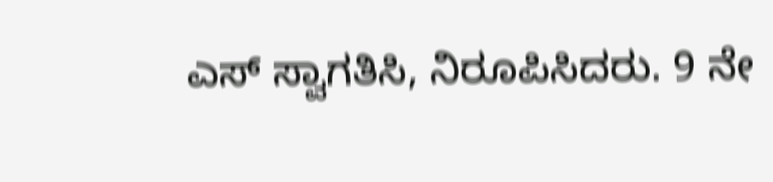ಎಸ್ ಸ್ವಾಗತಿಸಿ, ನಿರೂಪಿಸಿದರು. 9 ನೇ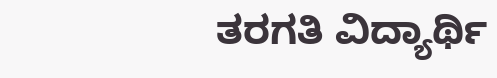ತರಗತಿ ವಿದ್ಯಾರ್ಥಿ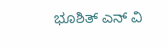ಭೂಶಿತ್ ಎನ್ ವಿ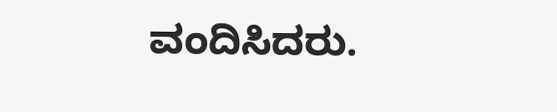ವಂದಿಸಿದರು.